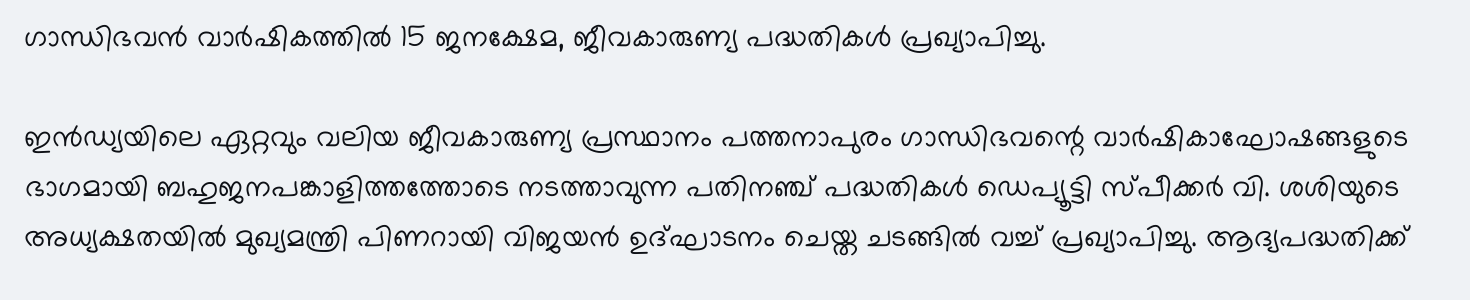ഗാന്ധിഭവന്‍ വാര്‍ഷികത്തില്‍ 15 ജനക്ഷേമ, ജീവകാരുണ്യ പദ്ധതികള്‍ പ്രഖ്യാപിച്ചു.

ഇന്‍ഡ്യയിലെ ഏറ്റവും വലിയ ജീവകാരുണ്യ പ്രസ്ഥാനം പത്തനാപുരം ഗാന്ധിഭവന്റെ വാര്‍ഷികാഘോഷങ്ങളുടെ ഭാഗമായി ബഹുജനപങ്കാളിത്തത്തോടെ നടത്താവുന്ന പതിനഞ്ച് പദ്ധതികള്‍ ഡെപ്യൂട്ടി സ്പീക്കര്‍ വി. ശശിയുടെ അധ്യക്ഷതയില്‍ മുഖ്യമന്ത്രി പിണറായി വിജയന്‍ ഉദ്ഘാടനം ചെയ്ത ചടങ്ങില്‍ വച്ച് പ്രഖ്യാപിച്ചു. ആദ്യപദ്ധതിക്ക്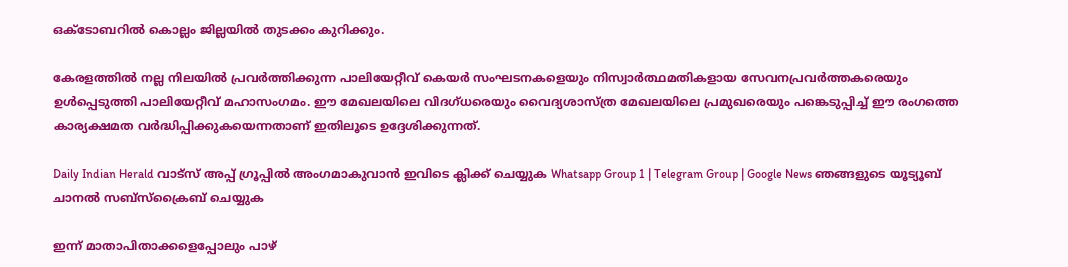ഒക്ടോബറില്‍ കൊല്ലം ജില്ലയില്‍ തുടക്കം കുറിക്കും.

കേരളത്തില്‍ നല്ല നിലയില്‍ പ്രവര്‍ത്തിക്കുന്ന പാലിയേറ്റീവ് കെയര്‍ സംഘടനകളെയും നിസ്വാര്‍ത്ഥമതികളായ സേവനപ്രവര്‍ത്തകരെയും ഉള്‍പ്പെടുത്തി പാലിയേറ്റീവ് മഹാസംഗമം. ഈ മേഖലയിലെ വിദഗ്ധരെയും വൈദ്യശാസ്ത്ര മേഖലയിലെ പ്രമുഖരെയും പങ്കെടുപ്പിച്ച് ഈ രംഗത്തെ കാര്യക്ഷമത വര്‍ദ്ധിപ്പിക്കുകയെന്നതാണ് ഇതിലൂടെ ഉദ്ദേശിക്കുന്നത്.

Daily Indian Herald വാട്സ് അപ്പ് ഗ്രൂപ്പിൽ അംഗമാകുവാൻ ഇവിടെ ക്ലിക്ക് ചെയ്യുക Whatsapp Group 1 | Telegram Group | Google News ഞങ്ങളുടെ യൂട്യൂബ് ചാനൽ സബ്സ്ക്രൈബ് ചെയ്യുക

ഇന്ന് മാതാപിതാക്കളെപ്പോലും പാഴ്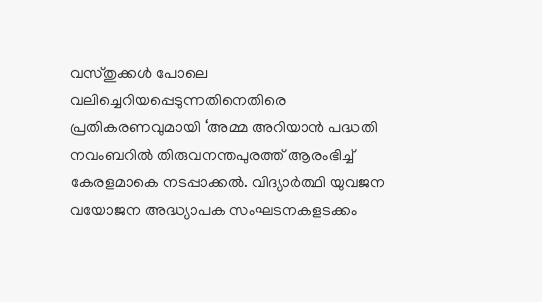വസ്തുക്കള്‍ പോലെ വലിച്ചെറിയപ്പെടുന്നതിനെതിരെ പ്രതികരണവുമായി ‘അമ്മ അറിയാന്‍ പദ്ധതി നവംബറില്‍ തിരുവനന്തപുരത്ത് ആരംഭിച്ച് കേരളമാകെ നടപ്പാക്കല്‍. വിദ്യാര്‍ത്ഥി യുവജന വയോജന അദ്ധ്യാപക സംഘടനകളടക്കം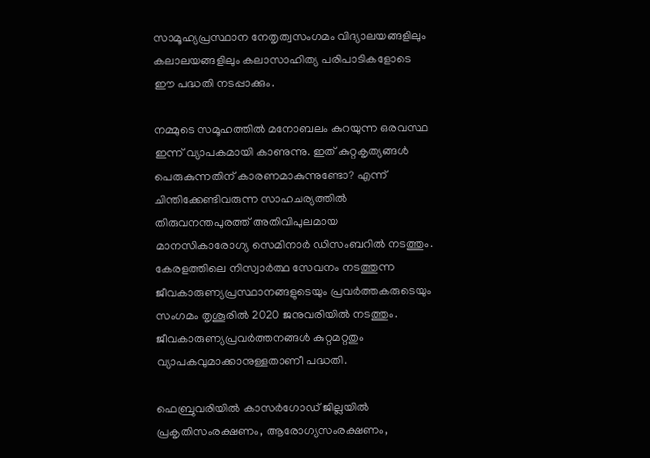സാമൂഹ്യപ്രസ്ഥാന നേതൃത്വസംഗമം വിദ്യാലയങ്ങളിലും കലാലയങ്ങളിലും കലാസാഹിത്യ പരിപാടികളോടെ ഈ പദ്ധതി നടപ്പാക്കും.

നമ്മുടെ സമൂഹത്തില്‍ മനോബലം കുറയുന്ന ഒരവസ്ഥ ഇന്ന് വ്യാപകമായി കാണുന്നു. ഇത് കുറ്റകൃത്യങ്ങള്‍ പെരുകുന്നതിന് കാരണമാകുന്നുണ്ടോ? എന്ന് ചിന്തിക്കേണ്ടിവരുന്ന സാഹചര്യത്തില്‍ തിരുവനന്തപുരത്ത് അതിവിപുലമായ മാനസികാരോഗ്യ സെമിനാര്‍ ഡിസംബറില്‍ നടത്തും.
കേരളത്തിലെ നിസ്വാര്‍ത്ഥ സേവനം നടത്തുന്ന ജീവകാരുണ്യപ്രസ്ഥാനങ്ങളുടെയും പ്രവര്‍ത്തകരുടെയും സംഗമം തൃശൂരില്‍ 2020 ജനുവരിയില്‍ നടത്തും. ജീവകാരുണ്യപ്രവര്‍ത്തനങ്ങള്‍ കുറ്റമറ്റതും വ്യാപകവുമാക്കാനുള്ളതാണീ പദ്ധതി.

ഫെബ്രുവരിയില്‍ കാസര്‍ഗോഡ് ജില്ലയില്‍ പ്രകൃതിസംരക്ഷണം, ആരോഗ്യസംരക്ഷണം,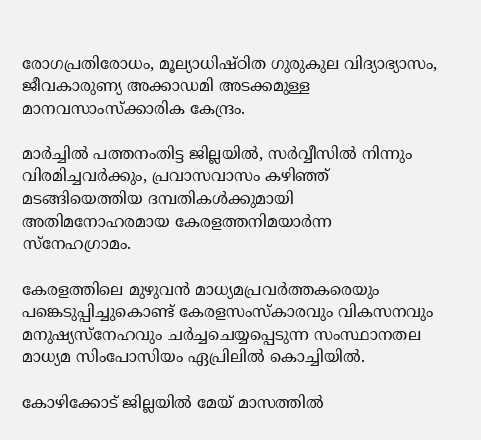രോഗപ്രതിരോധം, മൂല്യാധിഷ്ഠിത ഗുരുകുല വിദ്യാഭ്യാസം, ജീവകാരുണ്യ അക്കാഡമി അടക്കമുള്ള മാനവസാംസ്‌ക്കാരിക കേന്ദ്രം.

മാര്‍ച്ചില്‍ പത്തനംതിട്ട ജില്ലയില്‍, സര്‍വ്വീസില്‍ നിന്നും വിരമിച്ചവര്‍ക്കും, പ്രവാസവാസം കഴിഞ്ഞ് മടങ്ങിയെത്തിയ ദമ്പതികള്‍ക്കുമായി അതിമനോഹരമായ കേരളത്തനിമയാര്‍ന്ന സ്‌നേഹഗ്രാമം.

കേരളത്തിലെ മുഴുവന്‍ മാധ്യമപ്രവര്‍ത്തകരെയും പങ്കെടുപ്പിച്ചുകൊണ്ട് കേരളസംസ്‌കാരവും വികസനവും മനുഷ്യസ്‌നേഹവും ചര്‍ച്ചചെയ്യപ്പെടുന്ന സംസ്ഥാനതല മാധ്യമ സിംപോസിയം ഏപ്രിലില്‍ കൊച്ചിയില്‍.

കോഴിക്കോട് ജില്ലയില്‍ മേയ് മാസത്തില്‍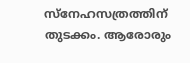സ്‌നേഹസത്രത്തിന് തുടക്കം. ആരോരും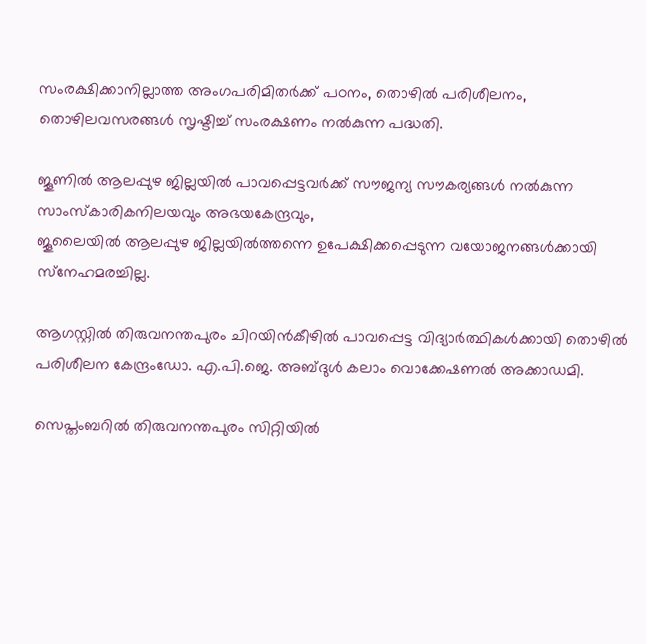സംരക്ഷിക്കാനില്ലാത്ത അംഗപരിമിതര്‍ക്ക് പഠനം, തൊഴില്‍ പരിശീലനം, തൊഴിലവസരങ്ങള്‍ സൃഷ്ടിച്ച് സംരക്ഷണം നല്‍കുന്ന പദ്ധതി.

ജൂണില്‍ ആലപ്പുഴ ജില്ലയില്‍ പാവപ്പെട്ടവര്‍ക്ക് സൗജന്യ സൗകര്യങ്ങള്‍ നല്‍കുന്ന സാംസ്‌കാരികനിലയവും അഭയകേന്ദ്രവും,
ജൂലൈയില്‍ ആലപ്പുഴ ജില്ലയില്‍ത്തന്നെ ഉപേക്ഷിക്കപ്പെടുന്ന വയോജനങ്ങള്‍ക്കായി സ്‌നേഹമരച്ചില്ല.

ആഗസ്റ്റില്‍ തിരുവനന്തപുരം ചിറയിന്‍കീഴില്‍ പാവപ്പെട്ട വിദ്യാര്‍ത്ഥികള്‍ക്കായി തൊഴില്‍ പരിശീലന കേന്ദ്രംഡോ. എ.പി.ജെ. അബ്ദുള്‍ കലാം വൊക്കേഷണല്‍ അക്കാഡമി.

സെപ്തംബറില്‍ തിരുവനന്തപുരം സിറ്റിയില്‍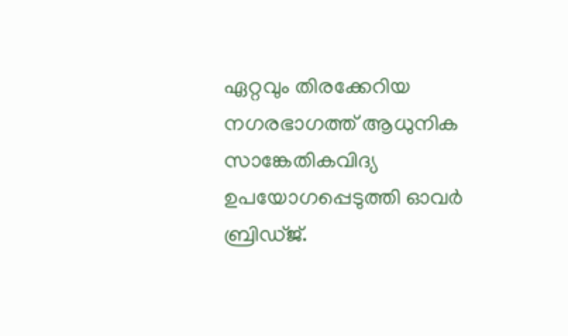ഏറ്റവും തിരക്കേറിയ നഗരഭാഗത്ത് ആധുനിക സാങ്കേതികവിദ്യ ഉപയോഗപ്പെടുത്തി ഓവര്‍ ബ്രിഡ്ജ്.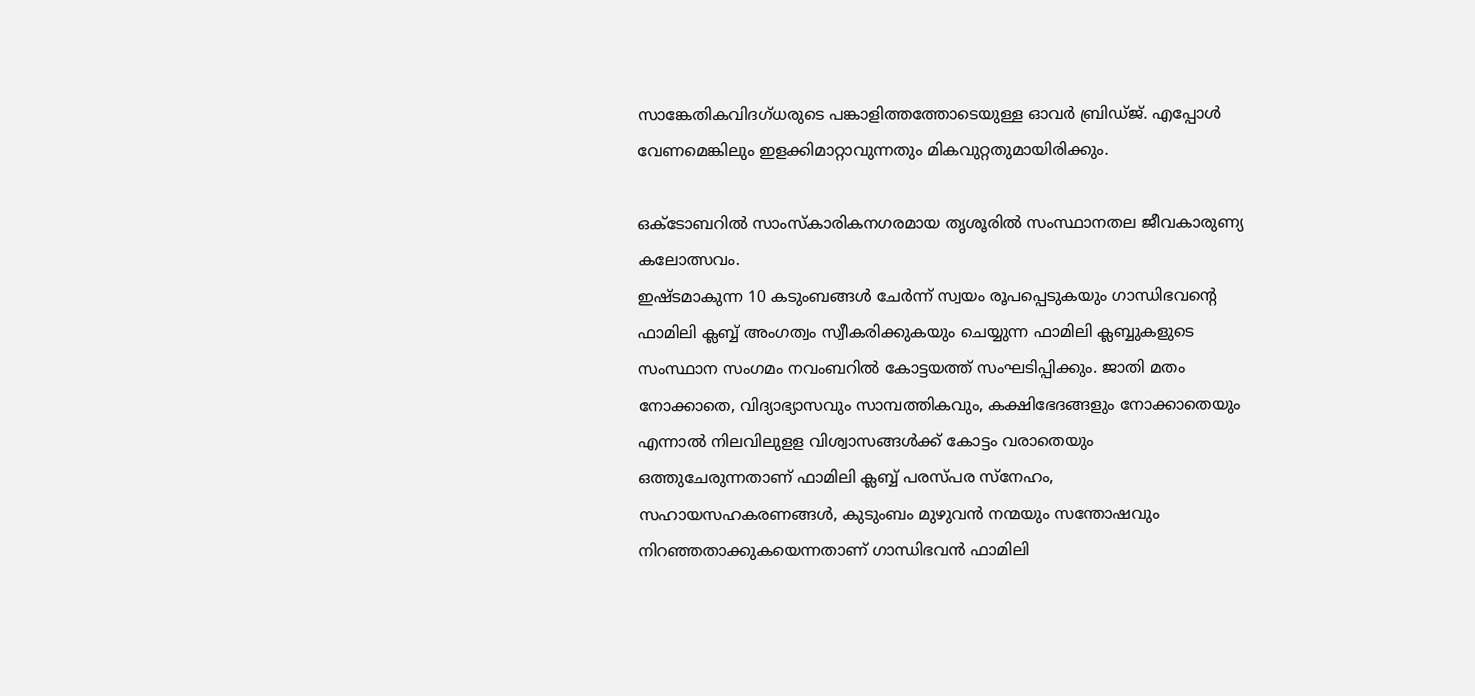സാങ്കേതികവിദഗ്ധരുടെ പങ്കാളിത്തത്തോടെയുള്ള ഓവര്‍ ബ്രിഡ്ജ്. എപ്പോള്‍ വേണമെങ്കിലും ഇളക്കിമാറ്റാവുന്നതും മികവുറ്റതുമായിരിക്കും.

ഒക്ടോബറില്‍ സാംസ്‌കാരികനഗരമായ തൃശൂരില്‍ സംസ്ഥാനതല ജീവകാരുണ്യ കലോത്സവം.
ഇഷ്ടമാകുന്ന 10 കടുംബങ്ങള്‍ ചേര്‍ന്ന് സ്വയം രൂപപ്പെടുകയും ഗാന്ധിഭവന്റെ ഫാമിലി ക്ലബ്ബ് അംഗത്വം സ്വീകരിക്കുകയും ചെയ്യുന്ന ഫാമിലി ക്ലബ്ബുകളുടെ സംസ്ഥാന സംഗമം നവംബറില്‍ കോട്ടയത്ത് സംഘടിപ്പിക്കും. ജാതി മതം നോക്കാതെ, വിദ്യാഭ്യാസവും സാമ്പത്തികവും, കക്ഷിഭേദങ്ങളും നോക്കാതെയും എന്നാല്‍ നിലവിലുളള വിശ്വാസങ്ങള്‍ക്ക് കോട്ടം വരാതെയും ഒത്തുചേരുന്നതാണ് ഫാമിലി ക്ലബ്ബ് പരസ്പര സ്‌നേഹം, സഹായസഹകരണങ്ങള്‍, കുടുംബം മുഴുവന്‍ നന്മയും സന്തോഷവും നിറഞ്ഞതാക്കുകയെന്നതാണ് ഗാന്ധിഭവന്‍ ഫാമിലി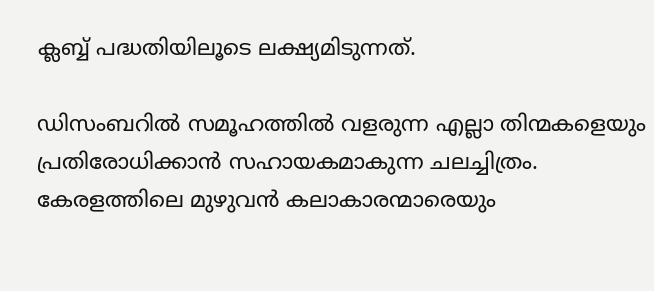ക്ലബ്ബ് പദ്ധതിയിലൂടെ ലക്ഷ്യമിടുന്നത്.

ഡിസംബറില്‍ സമൂഹത്തില്‍ വളരുന്ന എല്ലാ തിന്മകളെയും പ്രതിരോധിക്കാന്‍ സഹായകമാകുന്ന ചലച്ചിത്രം. കേരളത്തിലെ മുഴുവന്‍ കലാകാരന്മാരെയും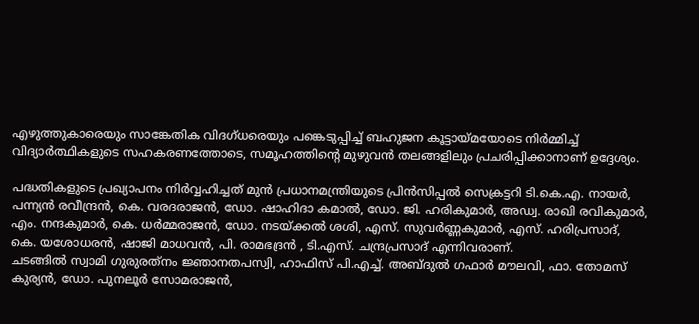എഴുത്തുകാരെയും സാങ്കേതിക വിദഗ്ധരെയും പങ്കെടുപ്പിച്ച് ബഹുജന കൂട്ടായ്മയോടെ നിര്‍മ്മിച്ച് വിദ്യാര്‍ത്ഥികളുടെ സഹകരണത്തോടെ, സമൂഹത്തിന്റെ മുഴുവന്‍ തലങ്ങളിലും പ്രചരിപ്പിക്കാനാണ് ഉദ്ദേശ്യം.

പദ്ധതികളുടെ പ്രഖ്യാപനം നിര്‍വ്വഹിച്ചത് മുന്‍ പ്രധാനമന്ത്രിയുടെ പ്രിന്‍സിപ്പല്‍ സെക്രട്ടറി ടി.കെ.എ. നായര്‍, പന്ന്യന്‍ രവീന്ദ്രന്‍, കെ. വരദരാജന്‍, ഡോ. ഷാഹിദാ കമാല്‍, ഡോ. ജി. ഹരികുമാര്‍, അഡ്വ. രാഖി രവികുമാര്‍, എം. നന്ദകുമാര്‍, കെ. ധര്‍മ്മരാജന്‍, ഡോ. നടയ്ക്കല്‍ ശശി, എസ്. സുവര്‍ണ്ണകുമാര്‍, എസ്. ഹരിപ്രസാദ്, കെ. യശോധരന്‍, ഷാജി മാധവന്‍, പി. രാമഭദ്രന്‍ , ടി.എസ്. ചന്ദ്രപ്രസാദ് എന്നിവരാണ്.
ചടങ്ങില്‍ സ്വാമി ഗുരുരത്‌നം ജ്ഞാനതപസ്വി, ഹാഫിസ് പി.എച്ച്. അബ്ദുല്‍ ഗഫാര്‍ മൗലവി, ഫാ. തോമസ് കുര്യന്‍, ഡോ. പുനലൂര്‍ സോമരാജന്‍,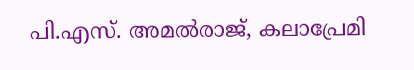പി.എസ്. അമല്‍രാജ്, കലാപ്രേമി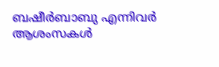ബഷീര്‍ബാബു എന്നിവര്‍ ആശംസകള്‍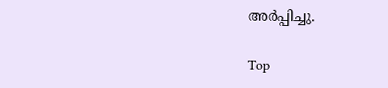അര്‍പ്പിച്ചു.

Top